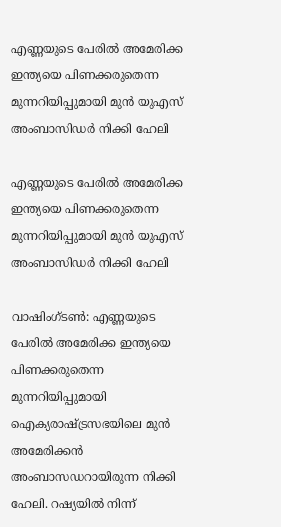എണ്ണയുടെ പേരില്‍ അമേരിക്ക ഇന്ത്യയെ പിണക്കരുതെന്ന മുന്നറിയിപ്പുമായി മുന്‍ യുഎസ് അംബാസിഡര്‍ നിക്കി ഹേലി

എണ്ണയുടെ പേരില്‍ അമേരിക്ക ഇന്ത്യയെ പിണക്കരുതെന്ന മുന്നറിയിപ്പുമായി മുന്‍ യുഎസ് അംബാസിഡര്‍ നിക്കി ഹേലി

വാഷിംഗ്ടണ്‍: എണ്ണയുടെ പേരില്‍ അമേരിക്ക ഇന്ത്യയെ പിണക്കരുതെന്ന മുന്നറിയിപ്പുമായി ഐക്യരാഷ്ട്രസഭയിലെ മുന്‍ അമേരിക്കന്‍ അംബാസഡറായിരുന്ന നിക്കി ഹേലി. റഷ്യയില്‍ നിന്ന്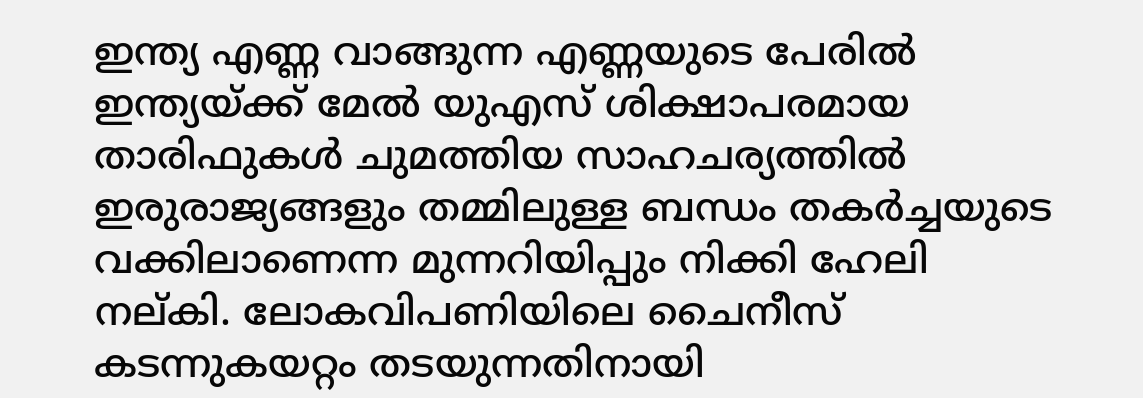ഇന്ത്യ എണ്ണ വാങ്ങുന്ന എണ്ണയുടെ പേരില്‍ ഇന്ത്യയ്ക്ക് മേല്‍ യുഎസ് ശിക്ഷാപരമായ താരിഫുകള്‍ ചുമത്തിയ സാഹചര്യത്തില്‍ ഇരുരാജ്യങ്ങളും തമ്മിലുള്ള ബന്ധം തകര്‍ച്ചയുടെ വക്കിലാണെന്ന മുന്നറിയിപ്പും നിക്കി ഹേലി നല്കി. ലോകവിപണിയിലെ ചൈനീസ് കടന്നുകയറ്റം തടയുന്നതിനായി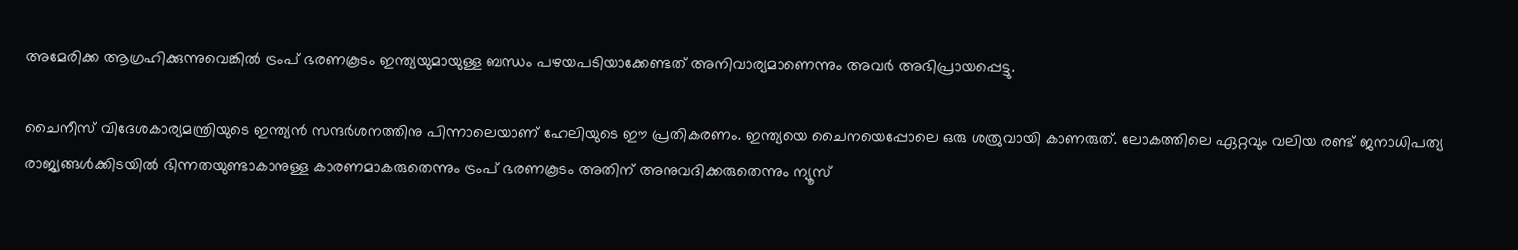അമേരിക്ക ആഗ്രഹിക്കുന്നുവെങ്കില്‍ ട്രംപ് ഭരണകൂടം ഇന്ത്യയുമായുള്ള ബന്ധം പഴയപടിയാക്കേണ്ടത് അനിവാര്യമാണെന്നും അവര്‍ അഭിപ്രായപ്പെട്ടു.

ചൈനീസ് വിദേശകാര്യമന്ത്രിയുടെ ഇന്ത്യന്‍ സന്ദര്‍ശനത്തിനു പിന്നാലെയാണ് ഹേലിയുടെ ഈ പ്രതികരണം. ഇന്ത്യയെ ചൈനയെപ്പോലെ ഒരു ശത്രുവായി കാണരുത്. ലോകത്തിലെ ഏറ്റവും വലിയ രണ്ട് ജനാധിപത്യ രാജ്യങ്ങള്‍ക്കിടയില്‍ ഭിന്നതയുണ്ടാകാനുള്ള കാരണമാകരുതെന്നും ട്രംപ് ഭരണകൂടം അതിന് അനുവദിക്കരുതെന്നും ന്യൂസ്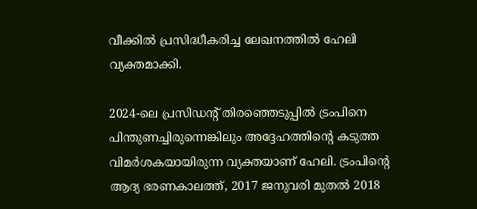വീക്കില്‍ പ്രസിദ്ധീകരിച്ച ലേഖനത്തില്‍ ഹേലി വ്യക്തമാക്കി.

2024-ലെ പ്രസിഡന്റ് തിരഞ്ഞെടുപ്പില്‍ ട്രംപിനെ പിന്തുണച്ചിരുന്നെങ്കിലും അദ്ദേഹത്തിന്റെ കടുത്ത വിമര്‍ശകയായിരുന്ന വ്യക്തയാണ് ഹേലി. ട്രംപിന്റെ ആദ്യ ഭരണകാലത്ത്, 2017 ജനുവരി മുതല്‍ 2018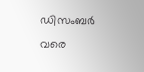ഡിസംബര്‍ വരെ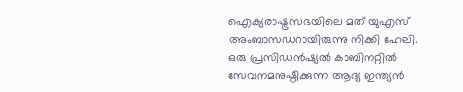ഐക്യരാഷ്ട്രസഭയിലെ മത് യുഎസ് അംബാസഡറായിരുന്നു നിക്കി ഹേലി. ഒരു പ്രസിഡന്‍ഷ്യല്‍ കാബിനറ്റില്‍ സേവനമനുഷ്ഠിക്കുന്ന ആദ്യ ഇന്ത്യന്‍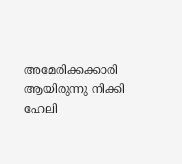അമേരിക്കക്കാരി ആയിരുന്നു നിക്കി ഹേലി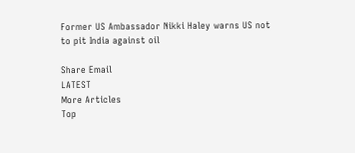Former US Ambassador Nikki Haley warns US not to pit India against oil

Share Email
LATEST
More Articles
Top